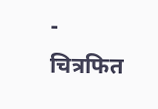- चित्रफित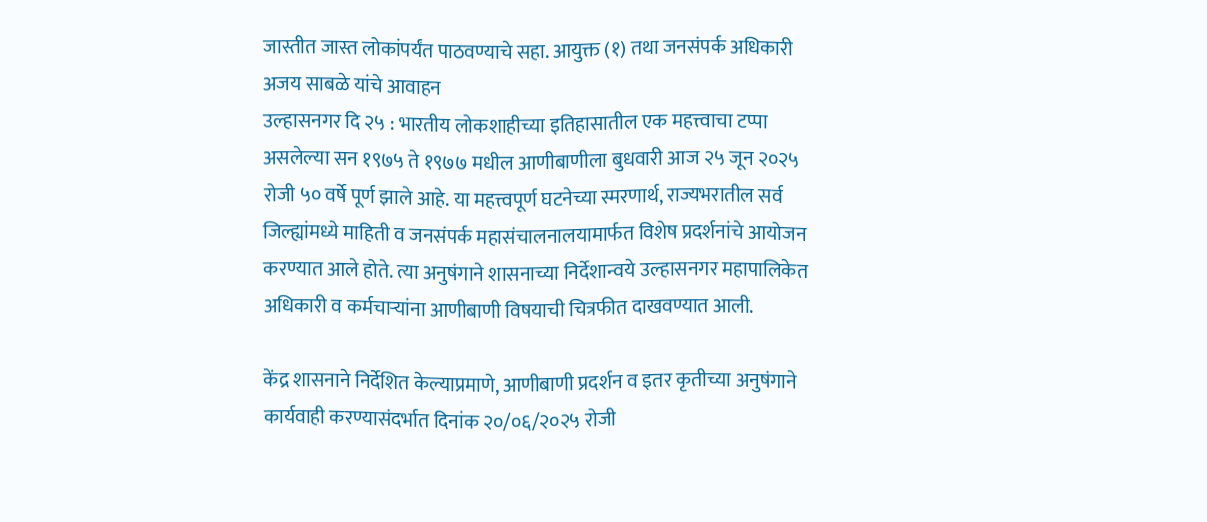जास्तीत जास्त लोकांपर्यंत पाठवण्याचे सहा. आयुक्त (१) तथा जनसंपर्क अधिकारी अजय साबळे यांचे आवाहन
उल्हासनगर दि २५ : भारतीय लोकशाहीच्या इतिहासातील एक महत्त्वाचा टप्पा असलेल्या सन १९७५ ते १९७७ मधील आणीबाणीला बुधवारी आज २५ जून २०२५ रोजी ५० वर्षे पूर्ण झाले आहे. या महत्त्वपूर्ण घटनेच्या स्मरणार्थ, राज्यभरातील सर्व जिल्ह्यांमध्ये माहिती व जनसंपर्क महासंचालनालयामार्फत विशेष प्रदर्शनांचे आयोजन करण्यात आले होते. त्या अनुषंगाने शासनाच्या निर्देशान्वये उल्हासनगर महापालिकेत अधिकारी व कर्मचाऱ्यांना आणीबाणी विषयाची चित्रफीत दाखवण्यात आली.

केंद्र शासनाने निर्देशित केल्याप्रमाणे, आणीबाणी प्रदर्शन व इतर कृतीच्या अनुषंगाने कार्यवाही करण्यासंदर्भात दिनांक २०/०६/२०२५ रोजी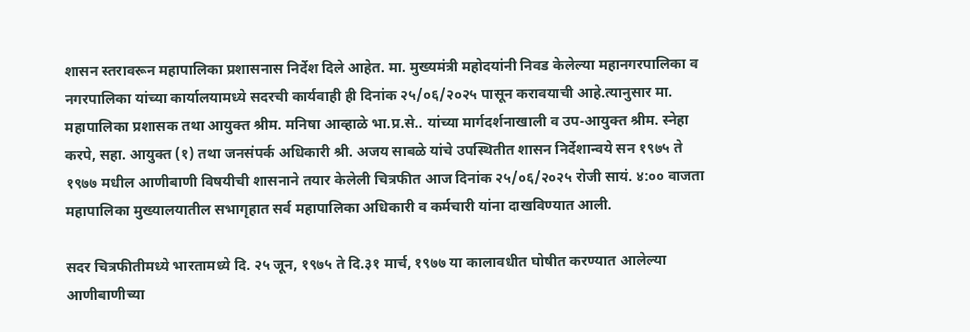शासन स्तरावरून महापालिका प्रशासनास निर्देश दिले आहेत. मा. मुख्यमंत्री महोदयांनी निवड केलेल्या महानगरपालिका व नगरपालिका यांच्या कार्यालयामध्ये सदरची कार्यवाही ही दिनांक २५/०६/२०२५ पासून करावयाची आहे.त्यानुसार मा. महापालिका प्रशासक तथा आयुक्त श्रीम. मनिषा आव्हाळे भा.प्र.से.. यांच्या मार्गदर्शनाखाली व उप-आयुक्त श्रीम. स्नेहा करपे, सहा. आयुक्त (१) तथा जनसंपर्क अधिकारी श्री. अजय साबळे यांचे उपस्थितीत शासन निर्देशान्वये सन १९७५ ते १९७७ मधील आणीबाणी विषयीची शासनाने तयार केलेली चित्रफीत आज दिनांक २५/०६/२०२५ रोजी सायं. ४:०० वाजता महापालिका मुख्यालयातील सभागृहात सर्व महापालिका अधिकारी व कर्मचारी यांना दाखविण्यात आली.

सदर चित्रफीतीमध्ये भारतामध्ये दि. २५ जून, १९७५ ते दि.३१ मार्च, १९७७ या कालावधीत घोषीत करण्यात आलेल्या आणीबाणीच्या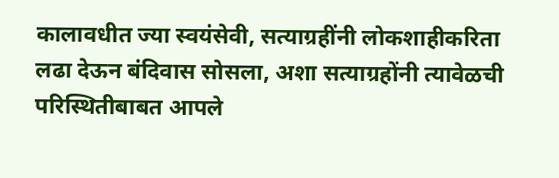कालावधीत ज्या स्वयंसेवी, सत्याग्रहींनी लोकशाहीकरिता लढा देऊन बंदिवास सोसला, अशा सत्याग्रहोंनी त्यावेळची परिस्थितीबाबत आपले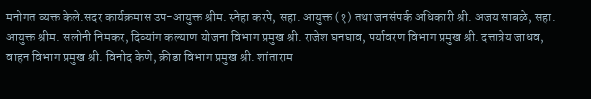मनोगत व्यक्त केले.सदर कार्यक्रमास उप-आयुक्त श्रीम. स्नेहा करपे, सहा. आयुक्त (१) तथा जनसंपर्क अधिकारी श्री. अजय साबळे, सहा. आयुक्त श्रीम. सलोनी निमकर, दिव्यांग कल्याण योजना विभाग प्रमुख श्री. राजेश घनघाव, पर्यावरण विभाग प्रमुख श्री. दत्तात्रेय जाधव, वाहन विभाग प्रमुख श्री. विनोद केणे, क्रीडा विभाग प्रमुख श्री. शांताराम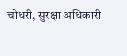चोधरी, सुरक्षा अधिकारी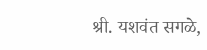श्री. यशवंत सगळे,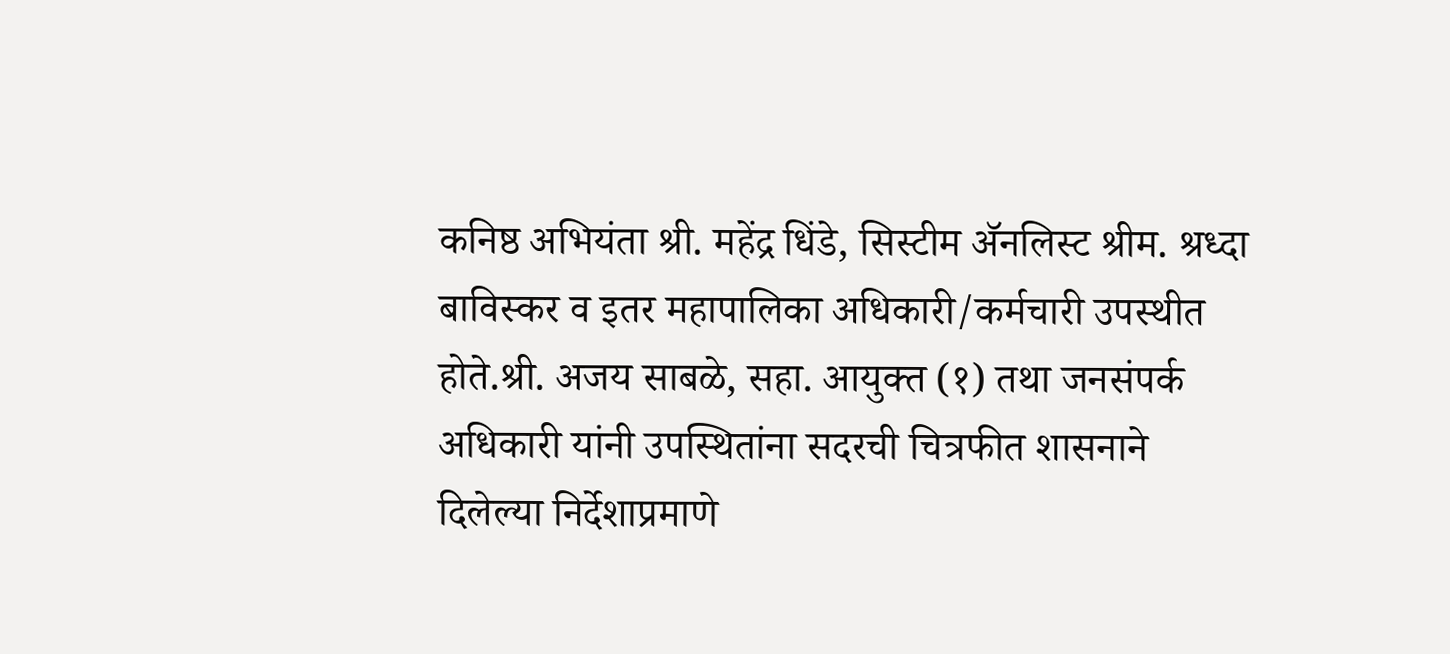कनिष्ठ अभियंता श्री. महेंद्र धिंडे, सिस्टीम ॲनलिस्ट श्रीम. श्रध्दा बाविस्कर व इतर महापालिका अधिकारी/कर्मचारी उपस्थीत होते.श्री. अजय साबळे, सहा. आयुक्त (१) तथा जनसंपर्क अधिकारी यांनी उपस्थितांना सदरची चित्रफीत शासनाने दिलेल्या निर्देशाप्रमाणे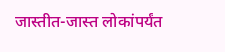जास्तीत-जास्त लोकांपर्यंत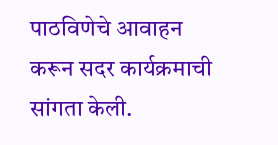पाठविणेचे आवाहन करून सदर कार्यक्रमाची सांगता केली.